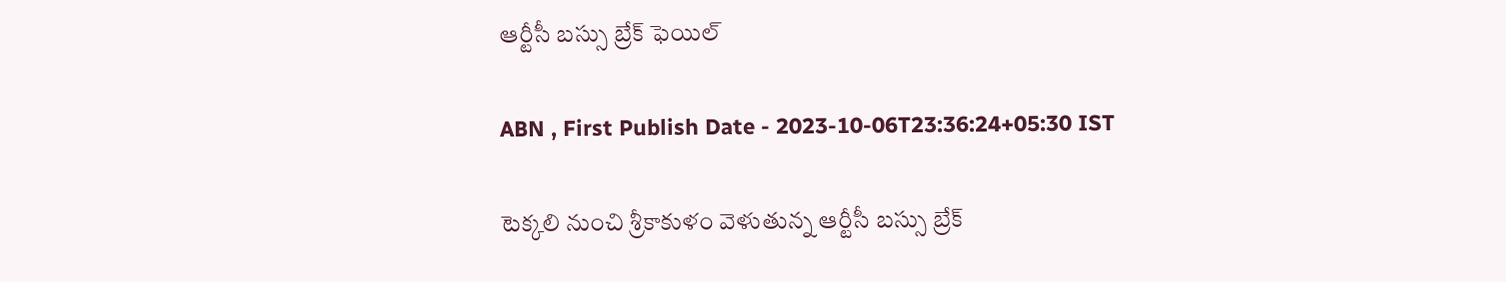ఆర్టీసీ బస్సు బ్రేక్‌ ఫెయిల్‌

ABN , First Publish Date - 2023-10-06T23:36:24+05:30 IST

టెక్కలి నుంచి శ్రీకాకుళం వెళుతున్న ఆర్టీసీ బస్సు బ్రేక్‌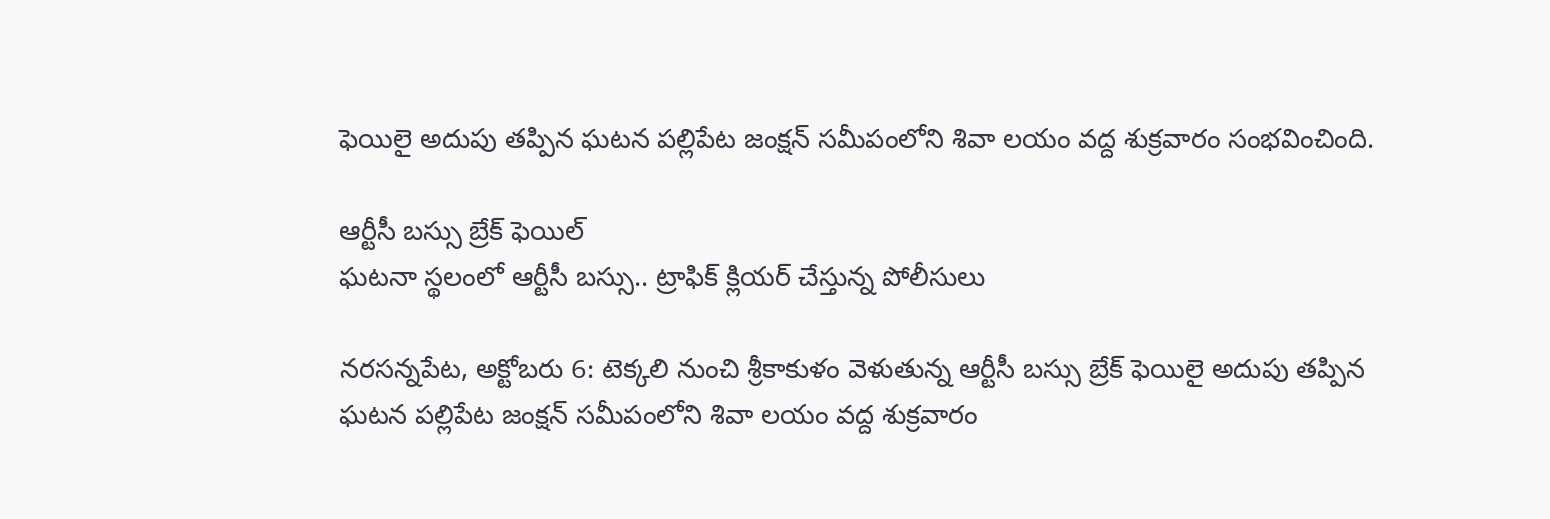ఫెయిలై అదుపు తప్పిన ఘటన పల్లిపేట జంక్షన్‌ సమీపంలోని శివా లయం వద్ద శుక్రవారం సంభవించింది.

ఆర్టీసీ బస్సు బ్రేక్‌ ఫెయిల్‌
ఘటనా స్థలంలో ఆర్టీసీ బస్సు.. ట్రాఫిక్‌ క్లియర్‌ చేస్తున్న పోలీసులు

నరసన్నపేట, అక్టోబరు 6: టెక్కలి నుంచి శ్రీకాకుళం వెళుతున్న ఆర్టీసీ బస్సు బ్రేక్‌ ఫెయిలై అదుపు తప్పిన ఘటన పల్లిపేట జంక్షన్‌ సమీపంలోని శివా లయం వద్ద శుక్రవారం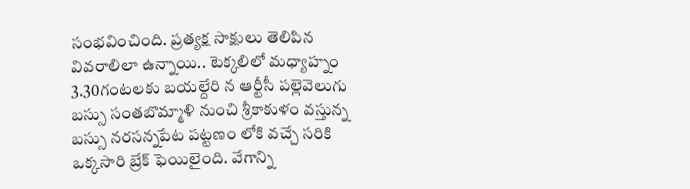సంభవించింది. ప్రత్యక్ష సాక్షులు తెలిపిన వివరాలిలా ఉన్నాయి.. టెక్కలిలో మధ్యాహ్నం 3.30గంటలకు బయల్దేరి న ఆర్టీసీ పల్లెవెలుగు బస్సు సంతబొమ్మాళి నుంచి శ్రీకాకుళం వస్తున్న బస్సు నరసన్నపేట పట్టణం లోకి వచ్చే సరికి ఒక్కసారి బ్రేక్‌ ఫెయిలైంది. వేగాన్ని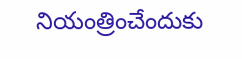నియంత్రించేందుకు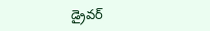డ్రైవర్‌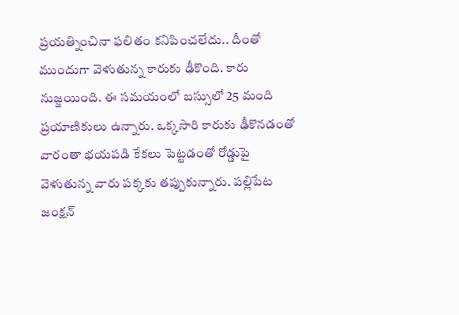ప్రయత్నించినా ఫలితం కనిపించలేదు.. దీంతో ముందుగా వెళుతున్న కారుకు ఢీకొంది. కారు నుజ్జయింది. ఈ సమయంలో బస్సులో 25 మంది ప్రయాణికులు ఉన్నారు. ఒక్కసారి కారుకు ఢీకొనడంతో వారంతా భయపడి కేకలు పెట్టడంతో రోడ్డుపై వెళుతున్న వారు పక్కకు తప్పుకున్నారు. పల్లిపేట జంక్షన్‌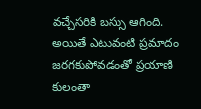వచ్చేసరికి బస్సు ఆగింది. అయితే ఎటువంటి ప్రమాదం జరగకుపోవడంతో ప్రయాణి కులంతా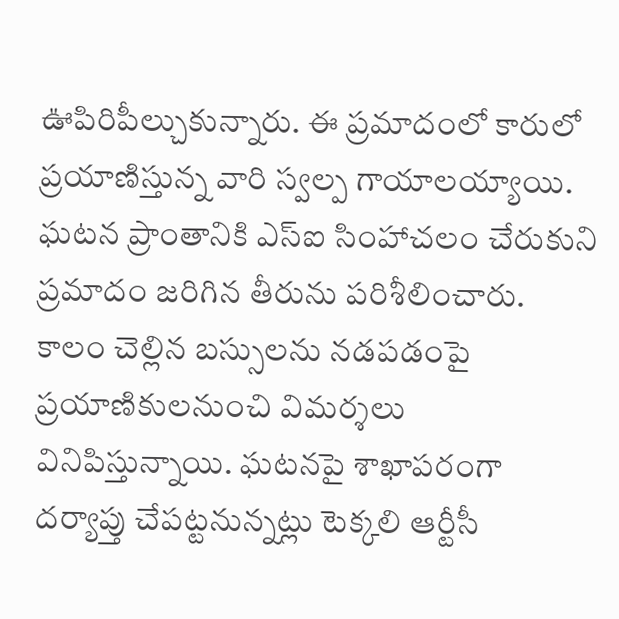ఊపిరిపీల్చుకున్నారు. ఈ ప్రమాదంలో కారులో ప్రయాణిస్తున్న వారి స్వల్ప గాయాలయ్యాయి. ఘటన ప్రాంతానికి ఎస్‌ఐ సింహాచలం చేరుకుని ప్రమాదం జరిగిన తీరును పరిశీలించారు. కాలం చెల్లిన బస్సులను నడపడంపై ప్రయాణికులనుంచి విమర్శలు వినిపిస్తున్నాయి. ఘటనపై శాఖాపరంగా దర్యాప్తు చేపట్టనున్నట్లు టెక్కలి ఆర్టీసీ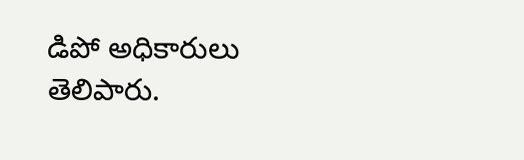డిపో అధికారులు తెలిపారు.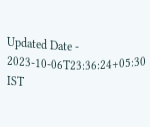Updated Date - 2023-10-06T23:36:24+05:30 IST